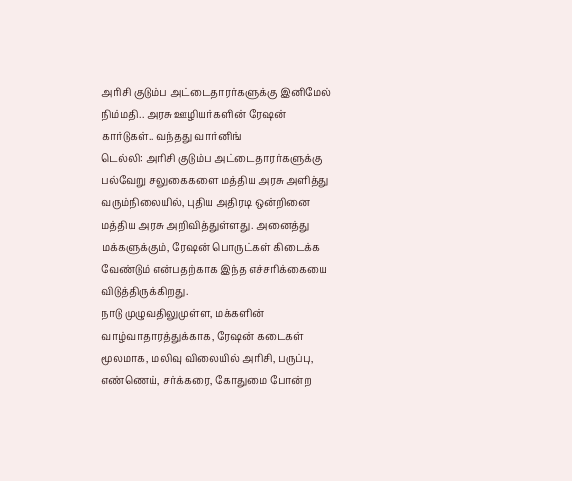அரிசி குடும்ப அட்டைதாரர்களுக்கு இனிமேல் நிம்மதி.. அரசு ஊழியர்களின் ரேஷன் கார்டுகள்.. வந்தது வார்னிங்
டெல்லி: அரிசி குடும்ப அட்டைதாரர்களுக்கு பல்வேறு சலுகைகளை மத்திய அரசு அளித்து வரும்நிலையில், புதிய அதிரடி ஒன்றினை மத்திய அரசு அறிவித்துள்ளது. அனைத்து மக்களுக்கும், ரேஷன் பொருட்கள் கிடைக்க வேண்டும் என்பதற்காக இந்த எச்சரிக்கையை விடுத்திருக்கிறது.
நாடு முழுவதிலுமுள்ள, மக்களின் வாழ்வாதாரத்துக்காக, ரேஷன் கடைகள் மூலமாக, மலிவு விலையில் அரிசி, பருப்பு, எண்ணெய், சர்க்கரை, கோதுமை போன்ற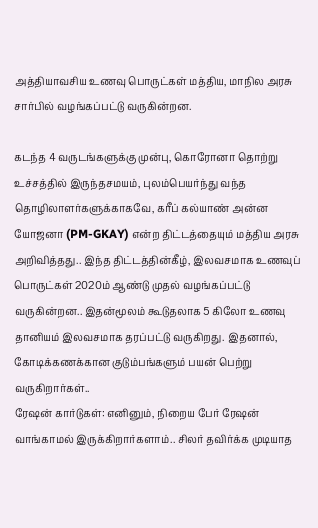அத்தியாவசிய உணவு பொருட்கள் மத்திய, மாநில அரசு சார்பில் வழங்கப்பட்டு வருகின்றன.

கடந்த 4 வருடங்களுக்கு முன்பு, கொரோனா தொற்று உச்சத்தில் இருந்தசமயம், புலம்பெயர்ந்து வந்த தொழிலாளர்களுக்காகவே, கரீப் கல்யாண் அன்ன யோஜனா (PM-GKAY) என்ற திட்டத்தையும் மத்திய அரசு அறிவித்தது.. இந்த திட்டத்தின்கீழ், இலவசமாக உணவுப் பொருட்கள் 2020ம் ஆண்டு முதல் வழங்கப்பட்டு வருகின்றன.. இதன்மூலம் கூடுதலாக 5 கிலோ உணவு தானியம் இலவசமாக தரப்பட்டு வருகிறது. இதனால், கோடிக்கணக்கான குடும்பங்களும் பயன் பெற்று வருகிறார்கள்..
ரேஷன் கார்டுகள்: எனினும், நிறைய பேர் ரேஷன் வாங்காமல் இருக்கிறார்களாம்.. சிலர் தவிர்க்க முடியாத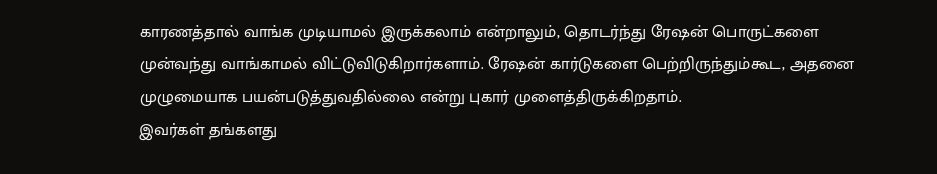காரணத்தால் வாங்க முடியாமல் இருக்கலாம் என்றாலும், தொடர்ந்து ரேஷன் பொருட்களை முன்வந்து வாங்காமல் விட்டுவிடுகிறார்களாம். ரேஷன் கார்டுகளை பெற்றிருந்தும்கூட, அதனை முழுமையாக பயன்படுத்துவதில்லை என்று புகார் முளைத்திருக்கிறதாம்.
இவர்கள் தங்களது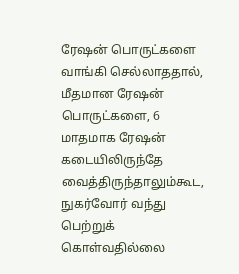ரேஷன் பொருட்களை வாங்கி செல்லாததால், மீதமான ரேஷன் பொருட்களை, 6 மாதமாக ரேஷன் கடையிலிருந்தே வைத்திருந்தாலும்கூட, நுகர்வோர் வந்து பெற்றுக் கொள்வதில்லை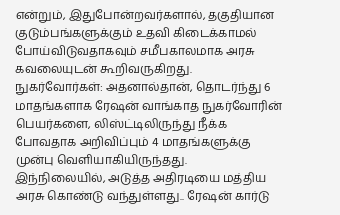என்றும், இதுபோன்றவர்களால், தகுதியான குடும்பங்களுக்கும் உதவி கிடைக்காமல் போய்விடுவதாகவும் சமீபகாலமாக அரசு கவலையுடன் கூறிவருகிறது.
நுகர்வோர்கள்: அதனால்தான், தொடர்ந்து 6 மாதங்களாக ரேஷன் வாங்காத நுகர்வோரின் பெயர்களை, லிஸ்ட்டிலிருந்து நீக்க போவதாக அறிவிப்பும் 4 மாதங்களுக்கு முன்பு வெளியாகியிருந்தது.
இந்நிலையில், அடுத்த அதிரடியை மத்திய அரசு கொண்டு வந்துள்ளது.. ரேஷன் கார்டு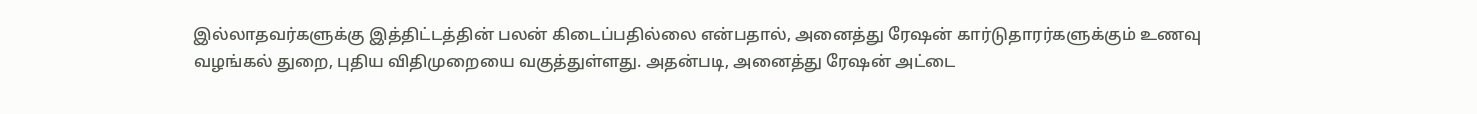இல்லாதவர்களுக்கு இத்திட்டத்தின் பலன் கிடைப்பதில்லை என்பதால், அனைத்து ரேஷன் கார்டுதாரர்களுக்கும் உணவு வழங்கல் துறை, புதிய விதிமுறையை வகுத்துள்ளது. அதன்படி, அனைத்து ரேஷன் அட்டை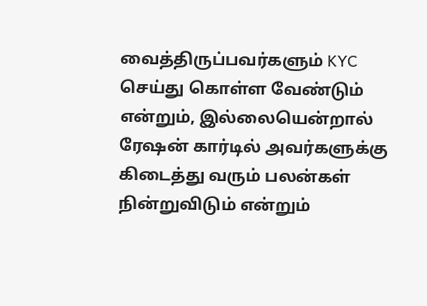வைத்திருப்பவர்களும் KYC செய்து கொள்ள வேண்டும் என்றும், இல்லையென்றால் ரேஷன் கார்டில் அவர்களுக்கு கிடைத்து வரும் பலன்கள் நின்றுவிடும் என்றும்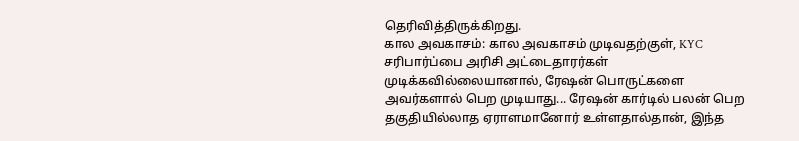தெரிவித்திருக்கிறது.
கால அவகாசம்: கால அவகாசம் முடிவதற்குள், KYC சரிபார்ப்பை அரிசி அட்டைதாரர்கள் முடிக்கவில்லையானால், ரேஷன் பொருட்களை அவர்களால் பெற முடியாது... ரேஷன் கார்டில் பலன் பெற தகுதியில்லாத ஏராளமானோர் உள்ளதால்தான், இந்த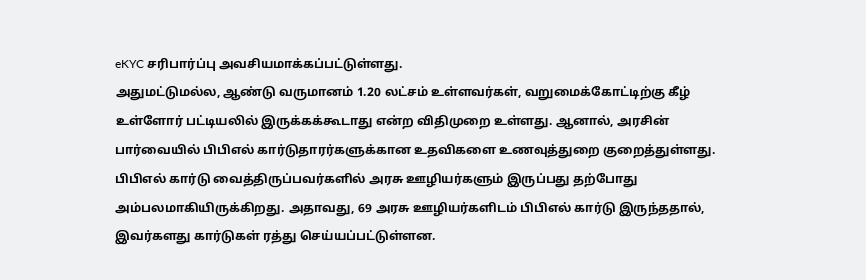eKYC சரிபார்ப்பு அவசியமாக்கப்பட்டுள்ளது.
அதுமட்டுமல்ல, ஆண்டு வருமானம் 1.20 லட்சம் உள்ளவர்கள், வறுமைக்கோட்டிற்கு கீழ் உள்ளோர் பட்டியலில் இருக்கக்கூடாது என்ற விதிமுறை உள்ளது. ஆனால், அரசின் பார்வையில் பிபிஎல் கார்டுதாரர்களுக்கான உதவிகளை உணவுத்துறை குறைத்துள்ளது. பிபிஎல் கார்டு வைத்திருப்பவர்களில் அரசு ஊழியர்களும் இருப்பது தற்போது அம்பலமாகியிருக்கிறது. அதாவது, 69 அரசு ஊழியர்களிடம் பிபிஎல் கார்டு இருந்ததால், இவர்களது கார்டுகள் ரத்து செய்யப்பட்டுள்ளன.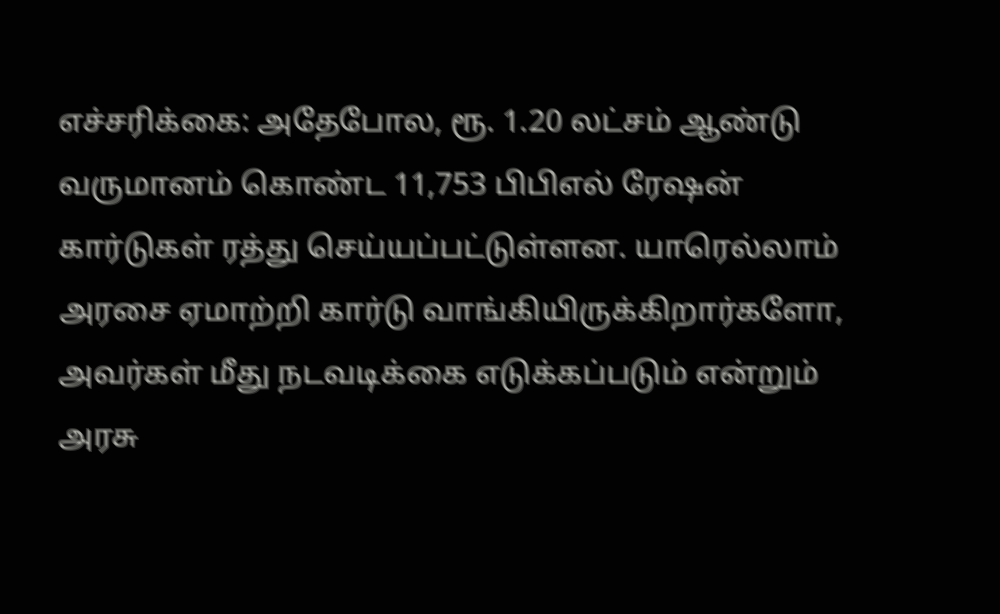எச்சரிக்கை: அதேபோல, ரூ. 1.20 லட்சம் ஆண்டு வருமானம் கொண்ட 11,753 பிபிஎல் ரேஷன் கார்டுகள் ரத்து செய்யப்பட்டுள்ளன. யாரெல்லாம் அரசை ஏமாற்றி கார்டு வாங்கியிருக்கிறார்களோ, அவர்கள் மீது நடவடிக்கை எடுக்கப்படும் என்றும் அரசு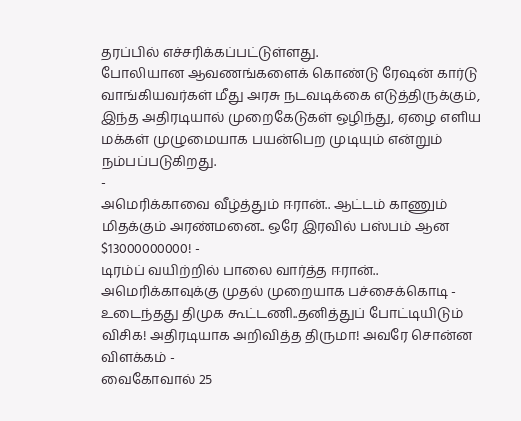தரப்பில் எச்சரிக்கப்பட்டுள்ளது.
போலியான ஆவணங்களைக் கொண்டு ரேஷன் கார்டு வாங்கியவர்கள் மீது அரசு நடவடிக்கை எடுத்திருக்கும், இந்த அதிரடியால் முறைகேடுகள் ஒழிந்து, ஏழை எளிய மக்கள் முழுமையாக பயன்பெற முடியும் என்றும் நம்பப்படுகிறது.
-
அமெரிக்காவை வீழ்த்தும் ஈரான்.. ஆட்டம் காணும் மிதக்கும் அரண்மனை.. ஒரே இரவில் பஸ்பம் ஆன $13000000000! -
டிரம்ப் வயிற்றில் பாலை வார்த்த ஈரான்.. அமெரிக்காவுக்கு முதல் முறையாக பச்சைக்கொடி -
உடைந்தது திமுக கூட்டணி..தனித்துப் போட்டியிடும் விசிக! அதிரடியாக அறிவித்த திருமா! அவரே சொன்ன விளக்கம் -
வைகோவால் 25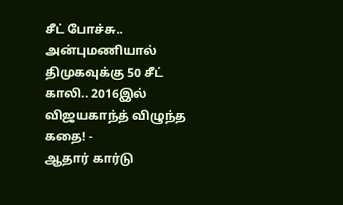சீட் போச்சு.. அன்புமணியால் திமுகவுக்கு 50 சீட் காலி.. 2016இல் விஜயகாந்த் விழுந்த கதை! -
ஆதார் கார்டு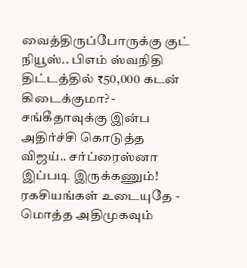வைத்திருப்போருக்கு குட் நியூஸ்.. பிஎம் ஸ்வநிதி திட்டத்தில் ₹50,000 கடன் கிடைக்குமா? -
சங்கீதாவுக்கு இன்ப அதிர்ச்சி கொடுத்த விஜய்.. சர்ப்ரைஸ்னா இப்படி இருக்கணும்! ரகசியங்கள் உடையுதே -
மொத்த அதிமுகவும்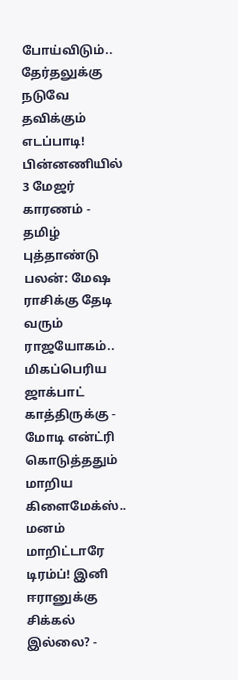போய்விடும்.. தேர்தலுக்கு நடுவே தவிக்கும் எடப்பாடி! பின்னணியில் 3 மேஜர் காரணம் -
தமிழ் புத்தாண்டு பலன்: மேஷ ராசிக்கு தேடி வரும் ராஜயோகம்.. மிகப்பெரிய ஜாக்பாட் காத்திருக்கு -
மோடி என்ட்ரி கொடுத்ததும் மாறிய கிளைமேக்ஸ்.. மனம் மாறிட்டாரே டிரம்ப்! இனி ஈரானுக்கு சிக்கல் இல்லை? -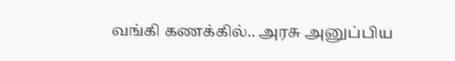வங்கி கணக்கில்.. அரசு அனுப்பிய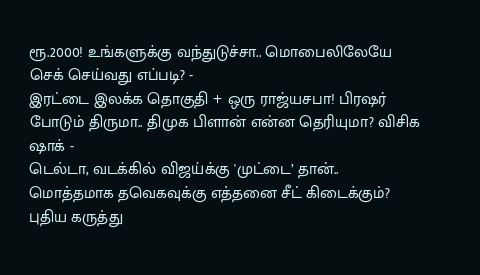ரூ.2000! உங்களுக்கு வந்துடுச்சா.. மொபைலிலேயே செக் செய்வது எப்படி? -
இரட்டை இலக்க தொகுதி + ஒரு ராஜ்யசபா! பிரஷர் போடும் திருமா.. திமுக பிளான் என்ன தெரியுமா? விசிக ஷாக் -
டெல்டா, வடக்கில் விஜய்க்கு 'முட்டை’ தான்.. மொத்தமாக தவெகவுக்கு எத்தனை சீட் கிடைக்கும்? புதிய கருத்து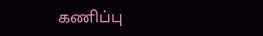கணிப்பு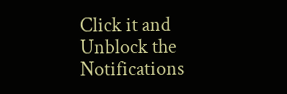Click it and Unblock the Notifications